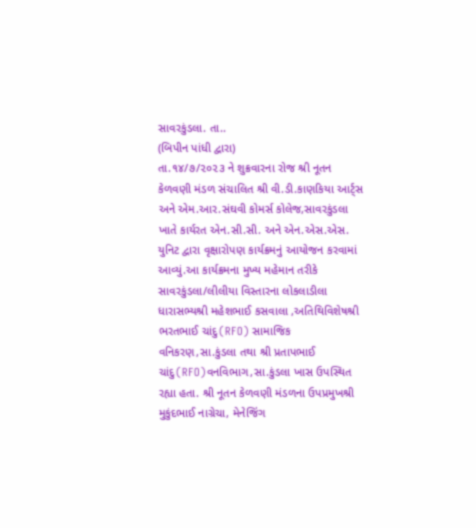સાવરકુંડલા. તા..
(બિપીન પાંધી દ્વારા)
તા.૧૪/૭/૨૦૨૩ ને શુક્રવારના રોજ શ્રી નૂતન કેળવણી મંડળ સંચાલિત શ્રી વી.ડી.કાણકિયા આર્ટ્સ અને એમ.આર.સંઘવી કોમર્સ કોલેજ,સાવરકુંડલા ખાતે કાર્યરત એન.સી.સી. અને એન.એસ.એસ. યુનિટ દ્વારા વૃક્ષારોપણ કાર્યક્રમનું આયોજન કરવામાં આવ્યું.આ કાર્યક્રમના મુખ્ય મહેમાન તરીકે સાવરકુંડલા/લીલીયા વિસ્તારના લોકલાડીલા ધારાસભ્યશ્રી મહેશભાઈ કસવાલા ,અતિથિવિશેષશ્રી ભરતભાઈ ચાંદુ(RFO) સામાજિક વનિકરણ,સા.કુંડલા તથા શ્રી પ્રતાપભાઈ ચાંદુ(RFO)વનવિભાગ,સા.કુંડલા ખાસ ઉપસ્થિત રહ્યા હતા. શ્રી નૂતન કેળવણી મંડળના ઉપપ્રમુખશ્રી મુકુંદભાઈ નાગ્રેચા, મેનેજિંગ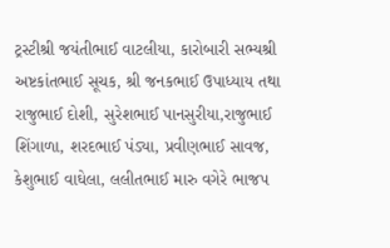ટ્રસ્ટીશ્રી જયંતીભાઈ વાટલીયા, કારોબારી સભ્યશ્રી અષ્ટકાંતભાઈ સૂચક, શ્રી જનકભાઈ ઉપાધ્યાય તથા રાજુભાઈ દોશી, સુરેશભાઈ પાનસુરીયા,રાજુભાઈ શિંગાળા, શરદભાઈ પંડ્યા, પ્રવીણભાઈ સાવજ, કેશુભાઈ વાઘેલા, લલીતભાઈ મારુ વગેરે ભાજપ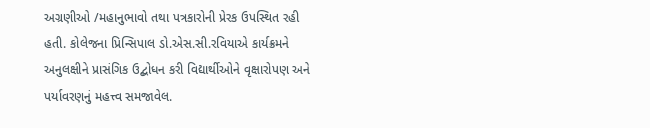અગ્રણીઓ /મહાનુભાવો તથા પત્રકારોની પ્રેરક ઉપસ્થિત રહી હતી. કોલેજના પ્રિન્સિપાલ ડો.એસ.સી.રવિયાએ કાર્યક્રમને અનુલક્ષીને પ્રાસંગિક ઉદ્બોધન કરી વિદ્યાર્થીઓને વૃક્ષારોપણ અને પર્યાવરણનું મહત્ત્વ સમજાવેલ.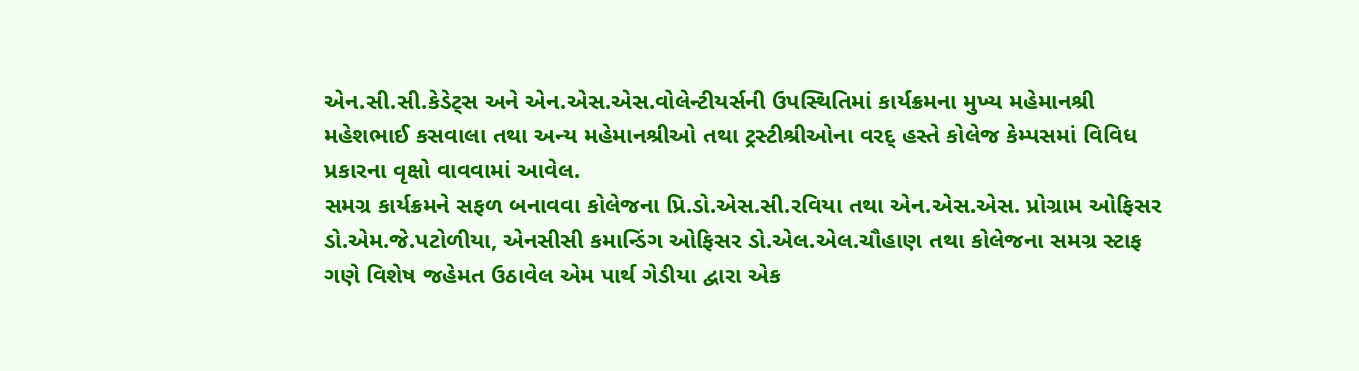એન.સી.સી.કેડેટ્સ અને એન.એસ.એસ.વોલેન્ટીયર્સની ઉપસ્થિતિમાં કાર્યક્રમના મુખ્ય મહેમાનશ્રી મહેશભાઈ કસવાલા તથા અન્ય મહેમાનશ્રીઓ તથા ટ્રસ્ટીશ્રીઓના વરદ્ હસ્તે કોલેજ કેમ્પસમાં વિવિધ પ્રકારના વૃક્ષો વાવવામાં આવેલ.
સમગ્ર કાર્યક્રમને સફળ બનાવવા કોલેજના પ્રિ.ડો.એસ.સી.રવિયા તથા એન.એસ.એસ. પ્રોગ્રામ ઓફિસર ડો.એમ.જે.પટોળીયા, એનસીસી કમાન્ડિંગ ઓફિસર ડો.એલ.એલ.ચૌહાણ તથા કોલેજના સમગ્ર સ્ટાફ ગણે વિશેષ જહેમત ઉઠાવેલ એમ પાર્થ ગેડીયા દ્વારા એક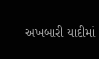અખબારી યાદીમાં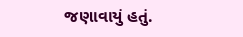જણાવાયું હતું.